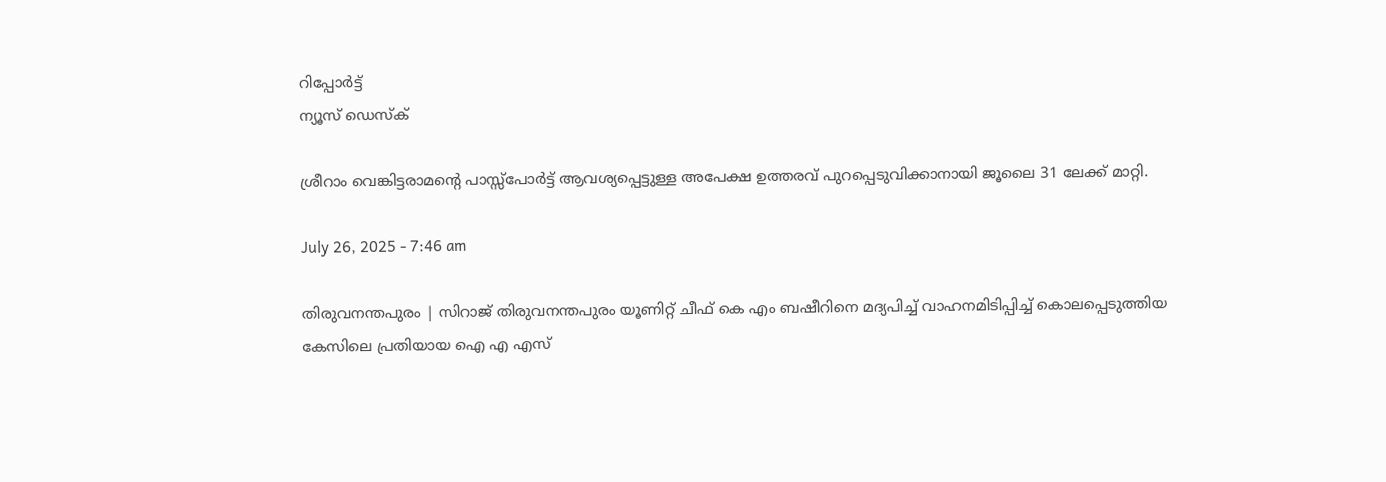റിപ്പോര്‍ട്ട്
ന്യൂസ് ഡെസ്ക്

ശ്രീറാം വെങ്കിട്ടരാമന്റെ പാസ്സ്പോര്‍ട്ട് ആവശ്യപ്പെട്ടുള്ള അപേക്ഷ ഉത്തരവ് പുറപ്പെടുവിക്കാനായി ജൂലൈ 31 ലേക്ക് മാറ്റി.

July 26, 2025 - 7:46 am

തിരുവനന്തപുരം | സിറാജ് തിരുവനന്തപുരം യൂണിറ്റ് ചീഫ് കെ എം ബഷീറിനെ മദ്യപിച്ച് വാഹനമിടിപ്പിച്ച് കൊലപ്പെടുത്തിയ കേസിലെ പ്രതിയായ ഐ എ എസ്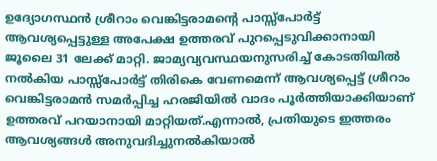ഉദ്യോഗസ്ഥന്‍ ശ്രീറാം വെങ്കിട്ടരാമന്റെ പാസ്സ്പോര്‍ട്ട് ആവശ്യപ്പെട്ടുള്ള അപേക്ഷ ഉത്തരവ് പുറപ്പെടുവിക്കാനായി ജൂലൈ 31 ലേക്ക് മാറ്റി. ജാമ്യവ്യവസ്ഥയനുസരിച്ച് കോടതിയില്‍ നല്‍കിയ പാസ്സ്പോര്‍ട്ട് തിരികെ വേണമെന്ന് ആവശ്യപ്പെട്ട് ശ്രീറാം വെങ്കിട്ടരാമന്‍ സമര്‍പ്പിച്ച ഹരജിയില്‍ വാദം പൂര്‍ത്തിയാക്കിയാണ് ഉത്തരവ് പറയാനായി മാറ്റിയത്.എന്നാല്‍, പ്രതിയുടെ ഇത്തരം ആവശ്യങ്ങള്‍ അനുവദിച്ചുനല്‍കിയാല്‍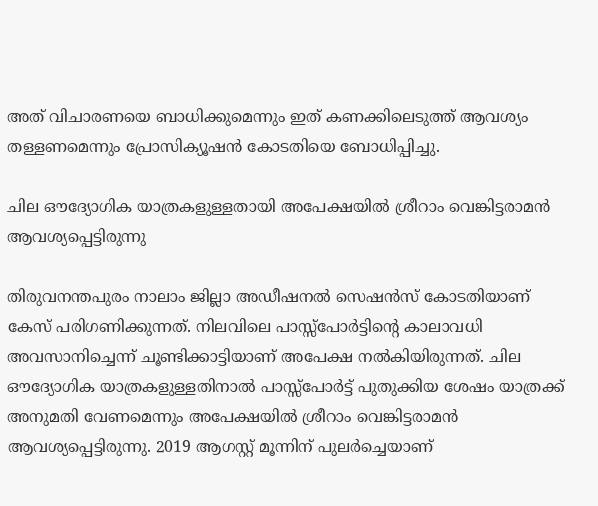അത് വിചാരണയെ ബാധിക്കുമെന്നും ഇത് കണക്കിലെടുത്ത് ആവശ്യം തള്ളണമെന്നും പ്രോസിക്യൂഷന്‍ കോടതിയെ ബോധിപ്പിച്ചു.

ചില ഔദ്യോഗിക യാത്രകളുള്ളതായി അപേക്ഷയില്‍ ശ്രീറാം വെങ്കിട്ടരാമന്‍ ആവശ്യപ്പെട്ടിരുന്നു

തിരുവനന്തപുരം നാലാം ജില്ലാ അഡീഷനല്‍ സെഷന്‍സ് കോടതിയാണ് കേസ് പരിഗണിക്കുന്നത്. നിലവിലെ പാസ്സ്പോര്‍ട്ടിന്റെ കാലാവധി അവസാനിച്ചെന്ന് ചൂണ്ടിക്കാട്ടിയാണ് അപേക്ഷ നല്‍കിയിരുന്നത്. ചില ഔദ്യോഗിക യാത്രകളുള്ളതിനാല്‍ പാസ്സ്പോര്‍ട്ട് പുതുക്കിയ ശേഷം യാത്രക്ക് അനുമതി വേണമെന്നും അപേക്ഷയില്‍ ശ്രീറാം വെങ്കിട്ടരാമന്‍ ആവശ്യപ്പെട്ടിരുന്നു. 2019 ആഗസ്റ്റ് മൂന്നിന് പുലര്‍ച്ചെയാണ്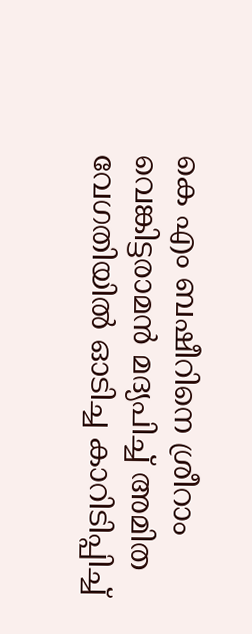കെ എം ബഷീറിനെ ശ്രീറാം വെങ്കിട്ടരാമന്‍ മദ്യപിച്ച് അമിത വേഗതിയില്‍ ഓടിച്ച കാറിടിപ്പിച്ച്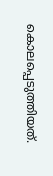കൊലപ്പെടുത്തിയത്.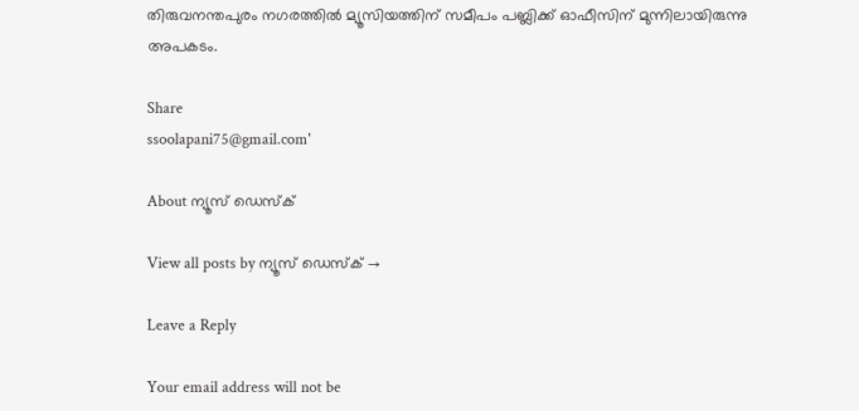തിരുവനന്തപുരം നഗരത്തില്‍ മ്യൂസിയത്തിന് സമീപം പബ്ലിക്ക് ഓഫീസിന് മുന്നിലായിരുന്നു അപകടം.

Share
ssoolapani75@gmail.com'

About ന്യൂസ് ഡെസ്ക്

View all posts by ന്യൂസ് ഡെസ്ക് →

Leave a Reply

Your email address will not be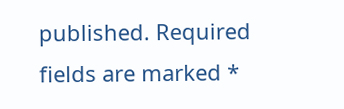published. Required fields are marked *